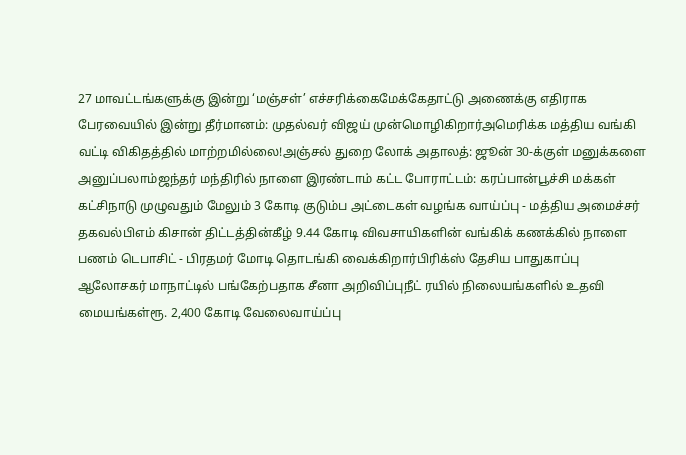27 மாவட்டங்களுக்கு இன்று ‘மஞ்சள்’ எச்சரிக்கைமேக்கேதாட்டு அணைக்கு எதிராக பேரவையில் இன்று தீர்மானம்: முதல்வர் விஜய் முன்மொழிகிறார்அமெரிக்க மத்திய வங்கி வட்டி விகிதத்தில் மாற்றமில்லை!அஞ்சல் துறை லோக் அதாலத்: ஜூன் 30-க்குள் மனுக்களை அனுப்பலாம்ஜந்தர் மந்திரில் நாளை இரண்டாம் கட்ட போராட்டம்: கரப்பான்பூச்சி மக்கள் கட்சிநாடு முழுவதும் மேலும் 3 கோடி குடும்ப அட்டைகள் வழங்க வாய்ப்பு - மத்திய அமைச்சர் தகவல்பிஎம் கிசான் திட்டத்தின்கீழ் 9.44 கோடி விவசாயிகளின் வங்கிக் கணக்கில் நாளை பணம் டெபாசிட் - பிரதமர் மோடி தொடங்கி வைக்கிறார்பிரிக்ஸ் தேசிய பாதுகாப்பு ஆலோசகர் மாநாட்டில் பங்கேற்பதாக சீனா அறிவிப்புநீட் ரயில் நிலையங்களில் உதவி மையங்கள்ரூ. 2,400 கோடி வேலைவாய்ப்பு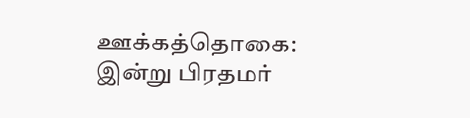ஊக்கத்தொகை: இன்று பிரதமர்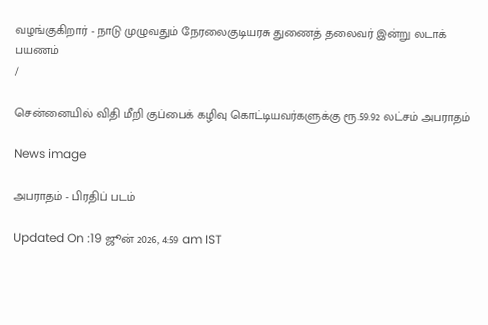வழங்குகிறார் - நாடு முழுவதும் நேரலைகுடியரசு துணைத் தலைவர் இன்று லடாக் பயணம்
/

சென்னையில் விதி மீறி குப்பைக் கழிவு கொட்டியவர்களுக்கு ரூ.59.92 லட்சம் அபராதம்

News image

அபராதம் - பிரதிப் படம்

Updated On :19 ஜூன் 2026, 4:59 am IST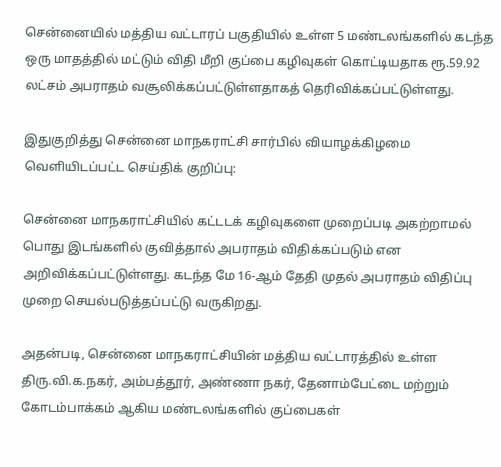சென்னையில் மத்திய வட்டாரப் பகுதியில் உள்ள 5 மண்டலங்களில் கடந்த ஒரு மாதத்தில் மட்டும் விதி மீறி குப்பை கழிவுகள் கொட்டியதாக ரூ.59.92 லட்சம் அபராதம் வசூலிக்கப்பட்டுள்ளதாகத் தெரிவிக்கப்பட்டுள்ளது.

இதுகுறித்து சென்னை மாநகராட்சி சார்பில் வியாழக்கிழமை வெளியிடப்பட்ட செய்திக் குறிப்பு:

சென்னை மாநகராட்சியில் கட்டடக் கழிவுகளை முறைப்படி அகற்றாமல் பொது இடங்களில் குவித்தால் அபராதம் விதிக்கப்படும் என அறிவிக்கப்பட்டுள்ளது. கடந்த மே 16-ஆம் தேதி முதல் அபராதம் விதிப்பு முறை செயல்படுத்தப்பட்டு வருகிறது.

அதன்படி, சென்னை மாநகராட்சியின் மத்திய வட்டாரத்தில் உள்ள திரு.வி.க.நகர், அம்பத்தூர், அண்ணா நகர், தேனாம்பேட்டை மற்றும் கோடம்பாக்கம் ஆகிய மண்டலங்களில் குப்பைகள்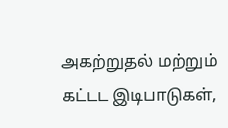அகற்றுதல் மற்றும் கட்டட இடிபாடுகள்,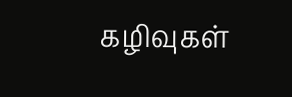கழிவுகள்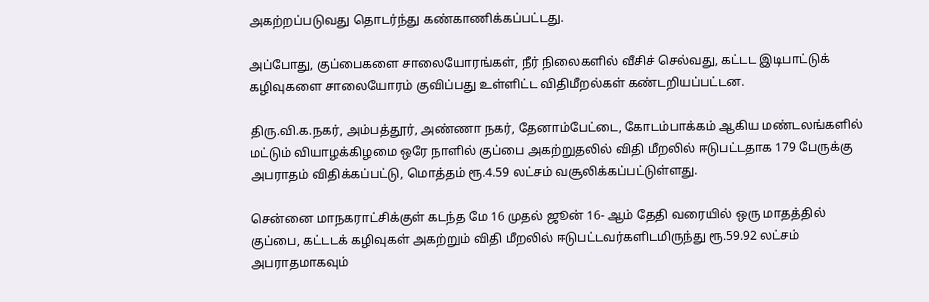அகற்றப்படுவது தொடர்ந்து கண்காணிக்கப்பட்டது.

அப்போது, குப்பைகளை சாலையோரங்கள், நீர் நிலைகளில் வீசிச் செல்வது, கட்டட இடிபாட்டுக் கழிவுகளை சாலையோரம் குவிப்பது உள்ளிட்ட விதிமீறல்கள் கண்டறியப்பட்டன.

திரு.வி.க.நகர், அம்பத்தூர், அண்ணா நகர், தேனாம்பேட்டை, கோடம்பாக்கம் ஆகிய மண்டலங்களில் மட்டும் வியாழக்கிழமை ஒரே நாளில் குப்பை அகற்றுதலில் விதி மீறலில் ஈடுபட்டதாக 179 பேருக்கு அபராதம் விதிக்கப்பட்டு, மொத்தம் ரூ.4.59 லட்சம் வசூலிக்கப்பட்டுள்ளது.

சென்னை மாநகராட்சிக்குள் கடந்த மே 16 முதல் ஜூன் 16- ஆம் தேதி வரையில் ஒரு மாதத்தில் குப்பை, கட்டடக் கழிவுகள் அகற்றும் விதி மீறலில் ஈடுபட்டவர்களிடமிருந்து ரூ.59.92 லட்சம் அபராதமாகவும்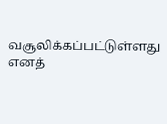வசூலிக்கப்பட்டுள்ளது எனத்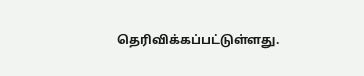தெரிவிக்கப்பட்டுள்ளது.